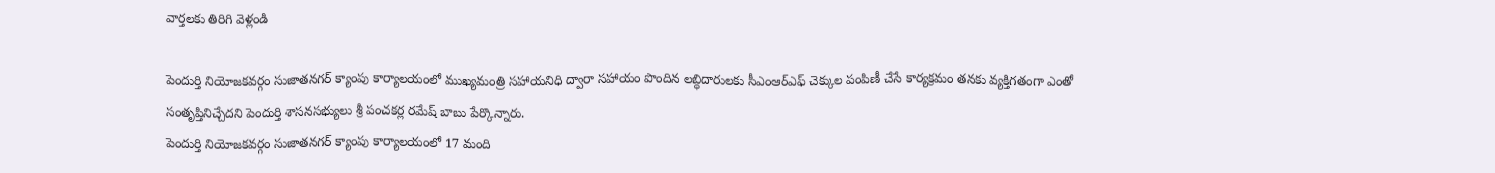వార్తలకు తిరిగి వెళ్లండి

పెందుర్తి నియోజకవర్గం సుజాతనగర్ క్యాంపు కార్యాలయంలో ముఖ్యమంత్రి సహాయనిధి ద్వారా సహాయం పొందిన లబ్ధిదారులకు సీఎంఆర్ఎఫ్ చెక్కుల పంపిణీ చేసే కార్యక్రమం తనకు వ్యక్తిగతంగా ఎంతో సంతృప్తినిచ్చేదని పెందుర్తి శాసనసభ్యులు శ్రీ పంచకర్ల రమేష్ బాబు పేర్కొన్నారు.
పెందుర్తి నియోజకవర్గం సుజాతనగర్ క్యాంపు కార్యాలయంలో 17 మంది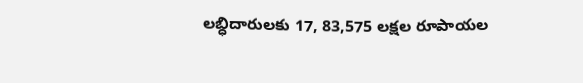లబ్ధిదారులకు 17, 83,575 లక్షల రూపాయల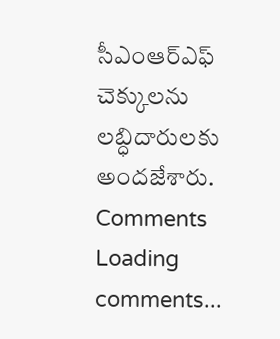సీఎంఆర్ఎఫ్ చెక్కులను లబ్ధిదారులకు అందజేశారు.
Comments
Loading comments...